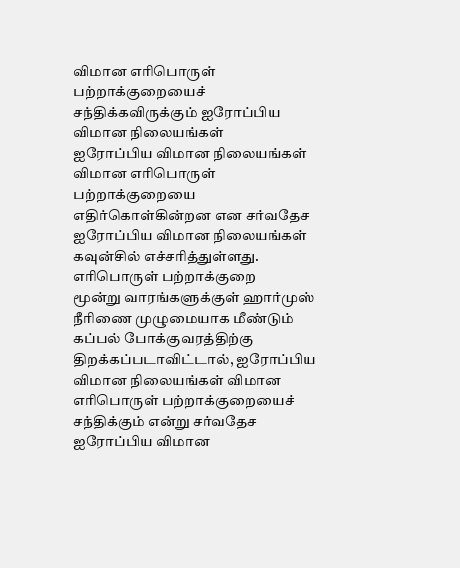விமான எரிபொருள் பற்றாக்குறையைச் சந்திக்கவிருக்கும் ஐரோப்பிய விமான நிலையங்கள்
ஐரோப்பிய விமான நிலையங்கள் விமான எரிபொருள் பற்றாக்குறையை எதிர்கொள்கின்றன என சர்வதேச ஐரோப்பிய விமான நிலையங்கள் கவுன்சில் எச்சரித்துள்ளது.
எரிபொருள் பற்றாக்குறை
மூன்று வாரங்களுக்குள் ஹார்முஸ் நீரிணை முழுமையாக மீண்டும் கப்பல் போக்குவரத்திற்கு திறக்கப்படாவிட்டால், ஐரோப்பிய விமான நிலையங்கள் விமான எரிபொருள் பற்றாக்குறையைச் சந்திக்கும் என்று சர்வதேச ஐரோப்பிய விமான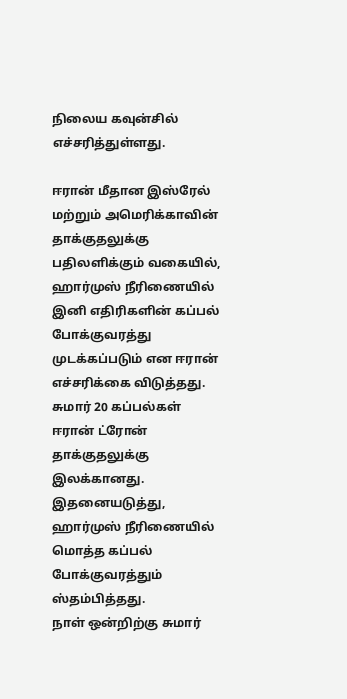நிலைய கவுன்சில் எச்சரித்துள்ளது.

ஈரான் மீதான இஸ்ரேல் மற்றும் அமெரிக்காவின் தாக்குதலுக்கு பதிலளிக்கும் வகையில், ஹார்முஸ் நீரிணையில் இனி எதிரிகளின் கப்பல் போக்குவரத்து முடக்கப்படும் என ஈரான் எச்சரிக்கை விடுத்தது.
சுமார் 20 கப்பல்கள் ஈரான் ட்ரோன் தாக்குதலுக்கு இலக்கானது. இதனையடுத்து, ஹார்முஸ் நீரிணையில் மொத்த கப்பல் போக்குவரத்தும் ஸ்தம்பித்தது.
நாள் ஒன்றிற்கு சுமார்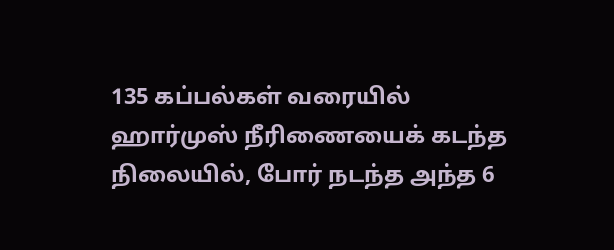135 கப்பல்கள் வரையில் ஹார்முஸ் நீரிணையைக் கடந்த நிலையில், போர் நடந்த அந்த 6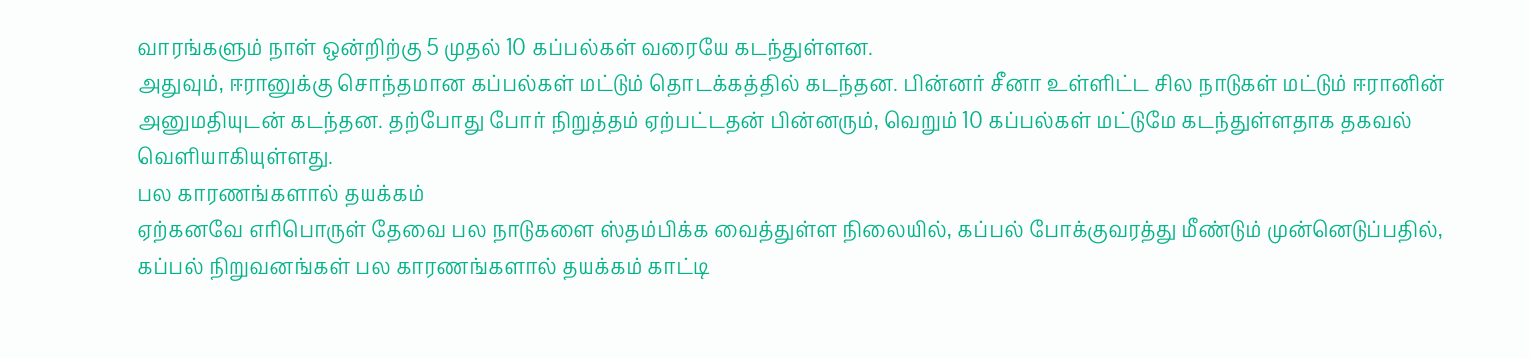வாரங்களும் நாள் ஒன்றிற்கு 5 முதல் 10 கப்பல்கள் வரையே கடந்துள்ளன.
அதுவும், ஈரானுக்கு சொந்தமான கப்பல்கள் மட்டும் தொடக்கத்தில் கடந்தன. பின்னர் சீனா உள்ளிட்ட சில நாடுகள் மட்டும் ஈரானின் அனுமதியுடன் கடந்தன. தற்போது போர் நிறுத்தம் ஏற்பட்டதன் பின்னரும், வெறும் 10 கப்பல்கள் மட்டுமே கடந்துள்ளதாக தகவல் வெளியாகியுள்ளது.
பல காரணங்களால் தயக்கம்
ஏற்கனவே எரிபொருள் தேவை பல நாடுகளை ஸ்தம்பிக்க வைத்துள்ள நிலையில், கப்பல் போக்குவரத்து மீண்டும் முன்னெடுப்பதில், கப்பல் நிறுவனங்கள் பல காரணங்களால் தயக்கம் காட்டி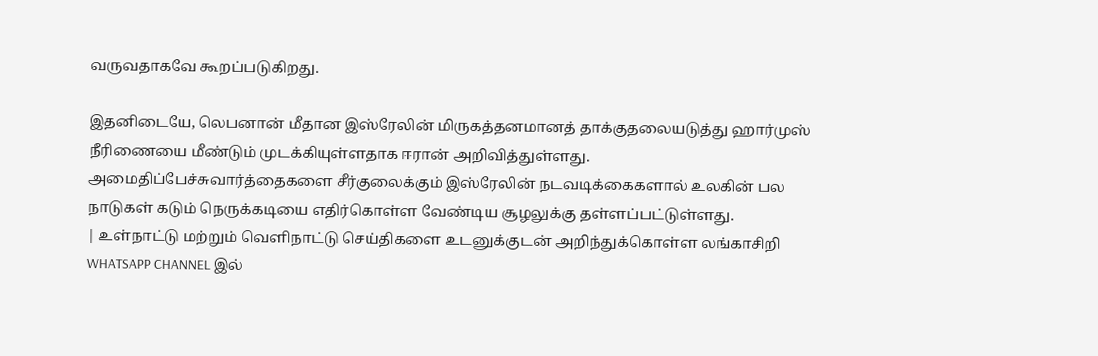வருவதாகவே கூறப்படுகிறது.

இதனிடையே, லெபனான் மீதான இஸ்ரேலின் மிருகத்தனமானத் தாக்குதலையடுத்து ஹார்முஸ் நீரிணையை மீண்டும் முடக்கியுள்ளதாக ஈரான் அறிவித்துள்ளது.
அமைதிப்பேச்சுவார்த்தைகளை சீர்குலைக்கும் இஸ்ரேலின் நடவடிக்கைகளால் உலகின் பல நாடுகள் கடும் நெருக்கடியை எதிர்கொள்ள வேண்டிய சூழலுக்கு தள்ளப்பட்டுள்ளது.
| உள்நாட்டு மற்றும் வெளிநாட்டு செய்திகளை உடனுக்குடன் அறிந்துக்கொள்ள லங்காசிறி WHATSAPP CHANNEL இல்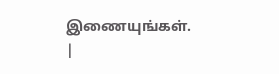இணையுங்கள். |